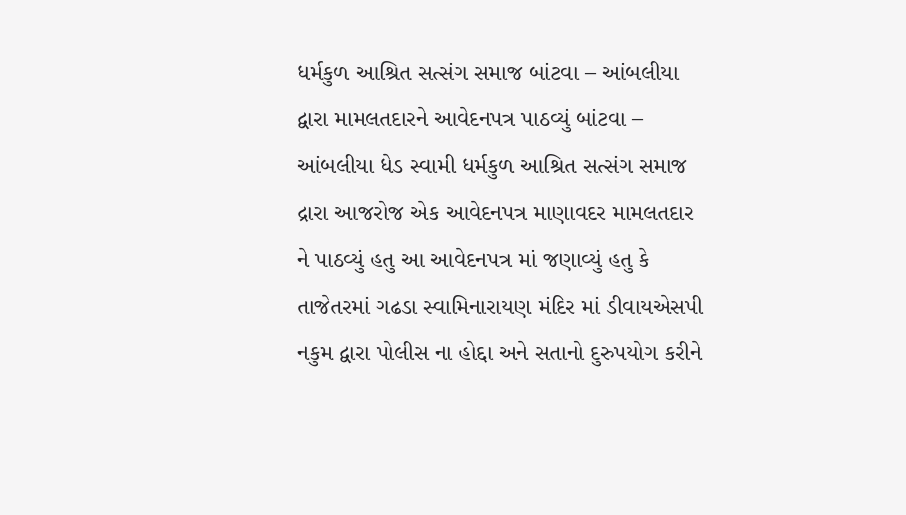ધર્મકુળ આશ્રિત સત્સંગ સમાજ બાંટવા – આંબલીયા દ્વારા મામલતદારને આવેદનપત્ર પાઠવ્યું બાંટવા – આંબલીયા ધેડ સ્વામી ધર્મકુળ આશ્રિત સત્સંગ સમાજ દ્રારા આજરોજ એક આવેદનપત્ર માણાવદર મામલતદાર ને પાઠવ્યું હતુ આ આવેદનપત્ર માં જણાવ્યું હતુ કે તાજેતરમાં ગઢડા સ્વામિનારાયણ મંદિર માં ડીવાયએસપી નકુમ દ્વારા પોલીસ ના હોદ્દા અને સતાનો દુરુપયોગ કરીને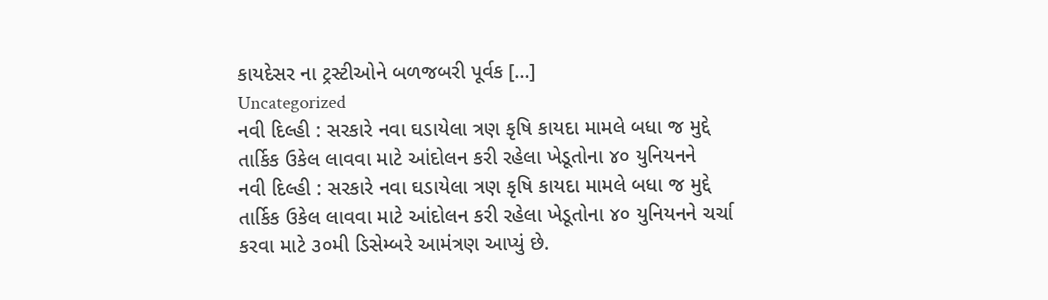કાયદેસર ના ટ્રસ્ટીઓને બળજબરી પૂર્વક […]
Uncategorized
નવી દિલ્હી : સરકારે નવા ઘડાયેલા ત્રણ કૃષિ કાયદા મામલે બધા જ મુદ્દે તાર્કિક ઉકેલ લાવવા માટે આંદોલન કરી રહેલા ખેડૂતોના ૪૦ યુનિયનને
નવી દિલ્હી : સરકારે નવા ઘડાયેલા ત્રણ કૃષિ કાયદા મામલે બધા જ મુદ્દે તાર્કિક ઉકેલ લાવવા માટે આંદોલન કરી રહેલા ખેડૂતોના ૪૦ યુનિયનને ચર્ચા કરવા માટે ૩૦મી ડિસેમ્બરે આમંત્રણ આપ્યું છે.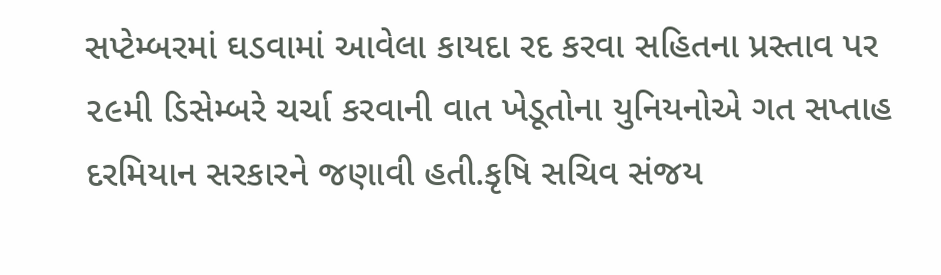સપ્ટેમ્બરમાં ઘડવામાં આવેલા કાયદા રદ કરવા સહિતના પ્રસ્તાવ પર ૨૯મી ડિસેમ્બરે ચર્ચા કરવાની વાત ખેડૂતોના યુનિયનોએ ગત સપ્તાહ દરમિયાન સરકારને જણાવી હતી.કૃષિ સચિવ સંજય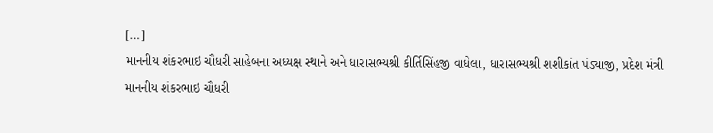[…]
માનનીય શંકરભાઇ ચૌધરી સાહેબના અધ્યક્ષ સ્થાને અને ધારાસભ્યશ્રી કીર્તિસિંહજી વાધેલા, ધારાસભ્યશ્રી શશીકાંત પંડ્યાજી, પ્રદેશ મંત્રી
માનનીય શંકરભાઇ ચૌધરી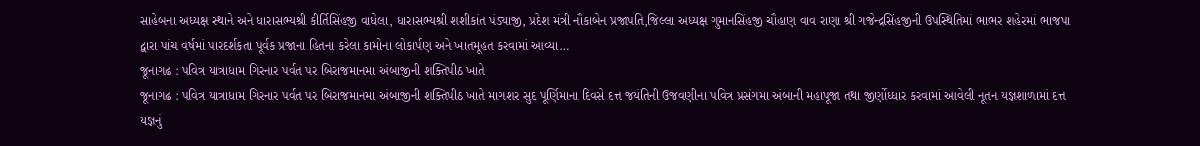સાહેબના અધ્યક્ષ સ્થાને અને ધારાસભ્યશ્રી કીર્તિસિંહજી વાધેલા, ધારાસભ્યશ્રી શશીકાંત પંડ્યાજી, પ્રદેશ મંત્રી નૌકાબેન પ્રજાપતિ,જિલ્લા અધ્યક્ષ ગુમાનસિંહજી ચૌહાણ વાવ રાણા શ્રી ગજેન્દ્રસિંહજીની ઉપસ્થિતિમાં ભાભર શહેરમાં ભાજપા દ્વારા પાંચ વર્ષમાં પારદર્શકતા પૂર્વક પ્રજાના હિતના કરેલા કામોના લોકાર્પણ અને ખાતમૂહત કરવામાં આવ્યા…
જૂનાગઢ : પવિત્ર યાત્રાધામ ગિરનાર પર્વત પર બિરાજમાનમા અંબાજીની શક્તિપીઠ ખાતે
જૂનાગઢ : પવિત્ર યાત્રાધામ ગિરનાર પર્વત પર બિરાજમાનમા અંબાજીની શક્તિપીઠ ખાતે માગશર સુદ પૂર્ણિમાના દિવસે દત્ત જયંતિની ઉજવણીના પવિત્ર પ્રસંગમા અંબાની મહાપૂજા તથા જીર્ણોધ્ધાર કરવામાં આવેલી નૂતન યજ્ઞશાળામાં દત્ત યજ્ઞનું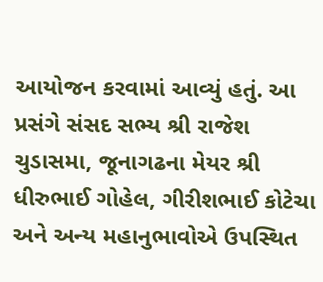આયોજન કરવામાં આવ્યું હતું. આ પ્રસંગે સંસદ સભ્ય શ્રી રાજેશ ચુડાસમા, જૂનાગઢના મેયર શ્રી ધીરુભાઈ ગોહેલ, ગીરીશભાઈ કોટેચા અને અન્ય મહાનુભાવોએ ઉપસ્થિત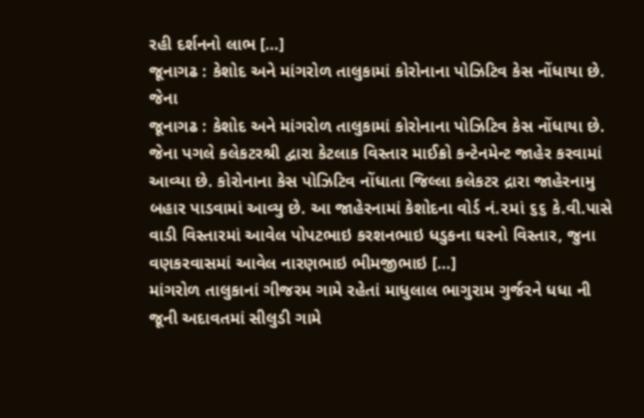રહી દર્શનનો લાભ […]
જૂનાગઢ : કેશોદ અને માંગરોળ તાલુકામાં કોરોનાના પોઝિટિવ કેસ નોંધાયા છે. જેના
જૂનાગઢ : કેશોદ અને માંગરોળ તાલુકામાં કોરોનાના પોઝિટિવ કેસ નોંધાયા છે. જેના પગલે કલેકટરશ્રી દ્વારા કેટલાક વિસ્તાર માઈક્રો કન્ટેનમેન્ટ જાહેર કરવામાં આવ્યા છે. કોરોનાના કેસ પોઝિટિવ નોંધાતા જિલ્લા કલેકટર દ્રારા જાહેરનામુ બહાર પાડવામાં આવ્યુ છે. આ જાહેરનામાં કેશોદના વોર્ડ નં.૨માં ૬૬ કે.વી.પાસે વાડી વિસ્તારમાં આવેલ પોપટભાઇ કરશનભાઇ ધડુકના ઘરનો વિસ્તાર, જુના વણકરવાસમાં આવેલ નારણભાઇ ભીમજીભાઇ […]
માંગરોળ તાલુકાનાં ગીજરમ ગામે રહેતાં માધુલાલ ભાગુરામ ગુર્જરને ધધા ની જૂની અદાવતમાં સીલુડી ગામે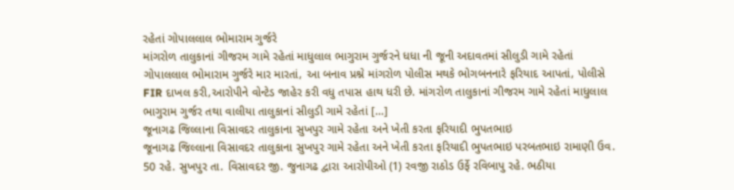રહેતાં ગોપાલલાલ ભોમારામ ગુર્જરે
માંગરોળ તાલુકાનાં ગીજરમ ગામે રહેતાં માધુલાલ ભાગુરામ ગુર્જરને ધધા ની જૂની અદાવતમાં સીલુડી ગામે રહેતાં ગોપાલલાલ ભોમારામ ગુર્જરે માર મારતાં, આ બનાવ પ્રશ્ને માંગરોળ પોલીસ મથકે ભોગબનનારે ફરિયાદ આપતાં, પોલીસે FIR દાખલ કરી,આરોપીને વોન્ટેડ જાહેર કરી વધુ તપાસ હાથ ધરી છે. માંગરોળ તાલુકાનાં ગીજરમ ગામે રહેતાં માધુલાલ ભાગુરામ ગુર્જર તથા વાલીયા તાલુકાનાં સીલુડી ગામે રહેતાં […]
જૂનાગઢ જિલ્લાના વિસાવદર તાલુકાના સુખપુર ગામે રહેતા અને ખેતી કરતા ફરિયાદી ભુપતભાઇ
જૂનાગઢ જિલ્લાના વિસાવદર તાલુકાના સુખપુર ગામે રહેતા અને ખેતી કરતા ફરિયાદી ભુપતભાઇ પરબતભાઇ રામાણી ઉવ. 50 રહે. સુખપુર તા. વિસાવદર જી. જુનાગઢ દ્વારા આરોપીઓ (1) રવજી રાઠોડ ઉર્ફે રવિબાપુ રહે. ભઠીયા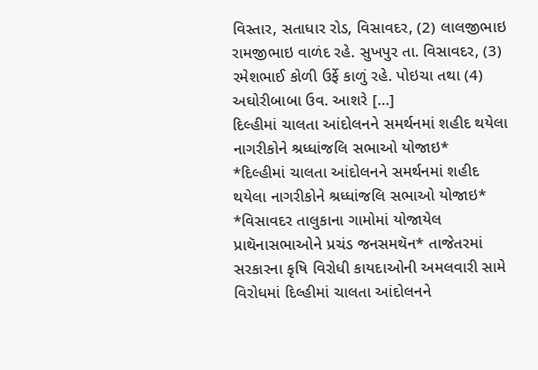વિસ્તાર, સતાધાર રોડ, વિસાવદર, (2) લાલજીભાઇ રામજીભાઇ વાળંદ રહે. સુખપુર તા. વિસાવદર, (3) રમેશભાઈ કોળી ઉર્ફે કાળું રહે. પોઇચા તથા (4) અઘોરીબાબા ઉવ. આશરે […]
દિલ્હીમાં ચાલતા આંદોલનને સમર્થનમાં શહીદ થયેલા નાગરીકોને શ્રધ્ધાંજલિ સભાઓ યોજાઇ*
*દિલ્હીમાં ચાલતા આંદોલનને સમર્થનમાં શહીદ થયેલા નાગરીકોને શ્રધ્ધાંજલિ સભાઓ યોજાઇ* *વિસાવદર તાલુકાના ગામોમાં યોજાયેલ પ્રાથૅનાસભાઓને પ્રચંડ જનસમથૅન* તાજેતરમાં સરકારના કૃષિ વિરોધી કાયદાઓની અમલવારી સામે વિરોધમાં દિલ્હીમાં ચાલતા આંદોલનને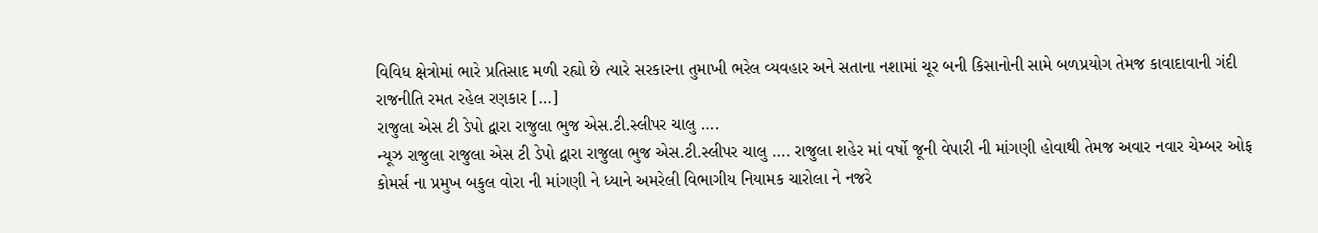વિવિધ ક્ષેત્રોમાં ભારે પ્રતિસાદ મળી રહ્યો છે ત્યારે સરકારના તુમાખી ભરેલ વ્યવહાર અને સતાના નશામાં ચૂર બની કિસાનોની સામે બળપ્રયોગ તેમજ કાવાદાવાની ગંદી રાજનીતિ રમત રહેલ રણકાર […]
રાજુલા એસ ટી ડેપો દ્વારા રાજુલા ભુજ એસ.ટી.સ્લીપર ચાલુ ….
ન્યૂઝ રાજુલા રાજુલા એસ ટી ડેપો દ્વારા રાજુલા ભુજ એસ.ટી.સ્લીપર ચાલુ …. રાજુલા શહેર માં વર્ષો જૂની વેપારી ની માંગણી હોવાથી તેમજ અવાર નવાર ચેમ્બર ઓફ કોમર્સ ના પ્રમુખ બકુલ વોરા ની માંગણી ને ધ્યાને અમરેલી વિભાગીય નિયામક ચારોલા ને નજરે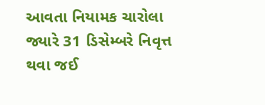આવતા નિયામક ચારોલા જ્યારે 31 ડિસેમ્બરે નિવૃત્ત થવા જઈ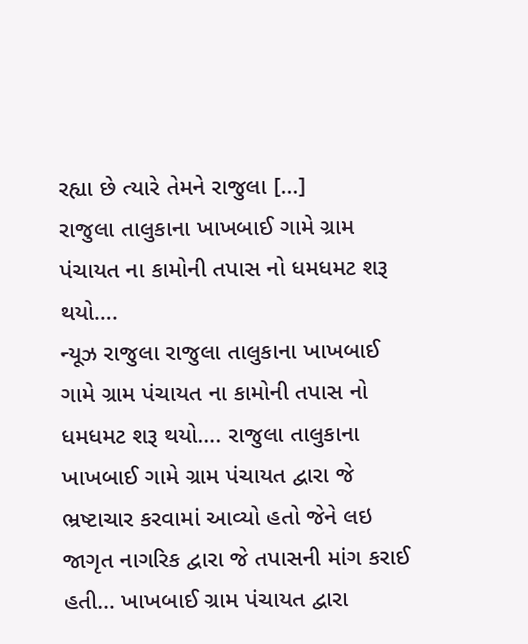રહ્યા છે ત્યારે તેમને રાજુલા […]
રાજુલા તાલુકાના ખાખબાઈ ગામે ગ્રામ પંચાયત ના કામોની તપાસ નો ધમધમટ શરૂ થયો….
ન્યૂઝ રાજુલા રાજુલા તાલુકાના ખાખબાઈ ગામે ગ્રામ પંચાયત ના કામોની તપાસ નો ધમધમટ શરૂ થયો…. રાજુલા તાલુકાના ખાખબાઈ ગામે ગ્રામ પંચાયત દ્વારા જે ભ્રષ્ટાચાર કરવામાં આવ્યો હતો જેને લઇ જાગૃત નાગરિક દ્વારા જે તપાસની માંગ કરાઈ હતી… ખાખબાઈ ગ્રામ પંચાયત દ્વારા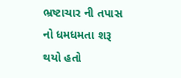ભ્રષ્ટાચાર ની તપાસ નો ધમધમતા શરૂ થયો હતો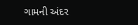ગામની અંદર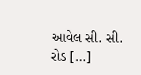આવેલ સી. સી. રોડ […]